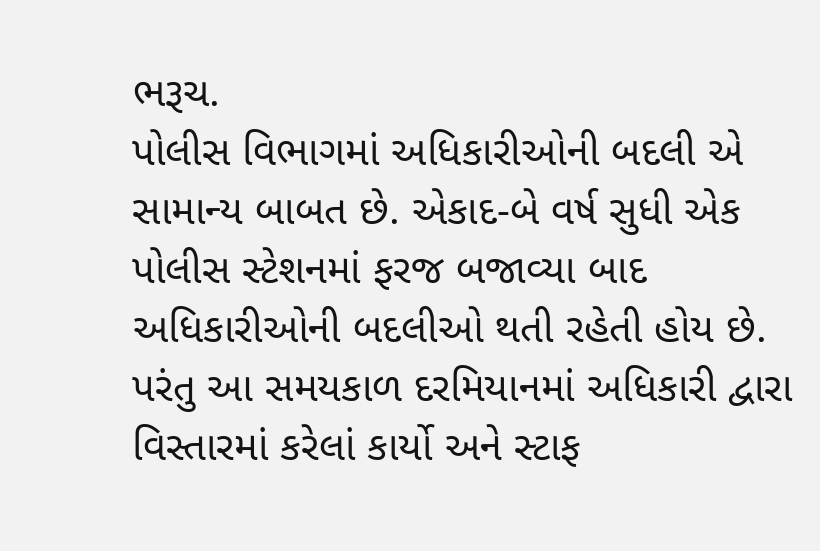ભરૂચ.
પોલીસ વિભાગમાં અધિકારીઓની બદલી એ સામાન્ય બાબત છે. એકાદ-બે વર્ષ સુધી એક પોલીસ સ્ટેશનમાં ફરજ બજાવ્યા બાદ અધિકારીઓની બદલીઓ થતી રહેતી હોય છે. પરંતુ આ સમયકાળ દરમિયાનમાં અધિકારી દ્વારા વિસ્તારમાં કરેલાં કાર્યો અને સ્ટાફ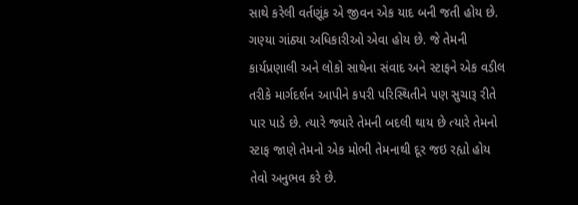સાથે કરેલી વર્તણૂંક એ જીવન એક યાદ બની જતી હોય છે. ગણ્યા ગાંઠ્યા અધિકારીઓ એવા હોય છે. જે તેમની કાર્યપ્રણાલી અને લોકો સાથેના સંવાદ અને સ્ટાફને એક વડીલ તરીકે માર્ગદર્શન આપીને કપરી પરિસ્થિતીને પણ સુચારૂ રીતે પાર પાડે છે. ત્યારે જ્યારે તેમની બદલી થાય છે ત્યારે તેમનો સ્ટાફ જાણે તેમનો એક મોભી તેમનાથી દૂર જઇ રહ્યો હોય તેવો અનુભવ કરે છે.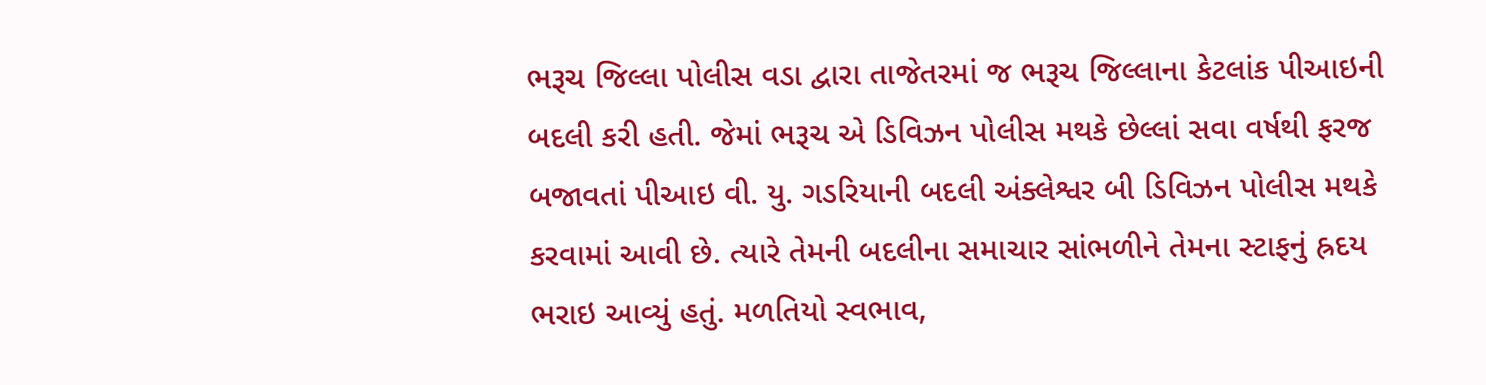ભરૂચ જિલ્લા પોલીસ વડા દ્વારા તાજેતરમાં જ ભરૂચ જિલ્લાના કેટલાંક પીઆઇની બદલી કરી હતી. જેમાં ભરૂચ એ ડિવિઝન પોલીસ મથકે છેલ્લાં સવા વર્ષથી ફરજ બજાવતાં પીઆઇ વી. યુ. ગડરિયાની બદલી અંક્લેશ્વર બી ડિવિઝન પોલીસ મથકે કરવામાં આવી છે. ત્યારે તેમની બદલીના સમાચાર સાંભળીને તેમના સ્ટાફનું હ્રદય ભરાઇ આવ્યું હતું. મળતિયો સ્વભાવ,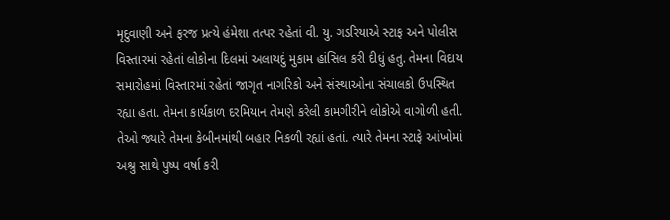મૃદુવાણી અને ફરજ પ્રત્યે હંમેશા તત્પર રહેતાં વી. યુ. ગડરિયાએ સ્ટાફ અને પોલીસ વિસ્તારમાં રહેતાં લોકોના દિલમાં અલાયદું મુકામ હાંસિલ કરી દીધું હતુ. તેમના વિદાય સમારોહમાં વિસ્તારમાં રહેતાં જાગૃત નાગરિકો અને સંસ્થાઓના સંચાલકો ઉપસ્થિત રહ્યા હતા. તેમના કાર્યકાળ દરમિયાન તેમણે કરેલી કામગીરીને લોકોએ વાગોળી હતી. તેઓ જ્યારે તેમના કેબીનમાંથી બહાર નિકળી રહ્યાં હતાં. ત્યારે તેમના સ્ટાફે આંખોમાં અશ્રુ સાથે પુષ્પ વર્ષા કરી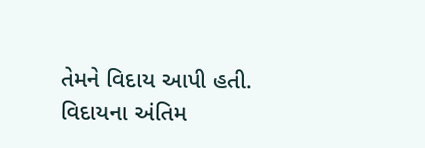તેમને વિદાય આપી હતી. વિદાયના અંતિમ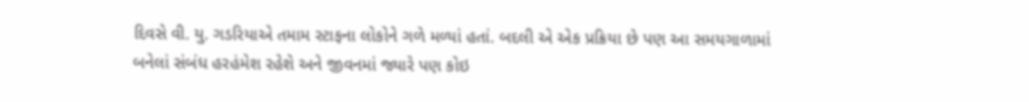દિવસે વી. યુ. ગડરિયાએ તમામ સ્ટાફના લોકોને ગળે મળ્યાં હતાં. બદલી એ એક પ્રક્રિયા છે પણ આ સમયગાળામાં બનેલાં સંબંધ હરહંમેશ રહેશે અને જીવનમાં જ્યારે પણ કોઇ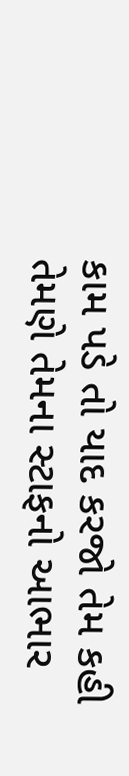કામ પડે તો યાદ કરજો તેમ કહી તેમણે તેમના સ્ટાફનો આભાર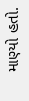માણ્યો હતો.